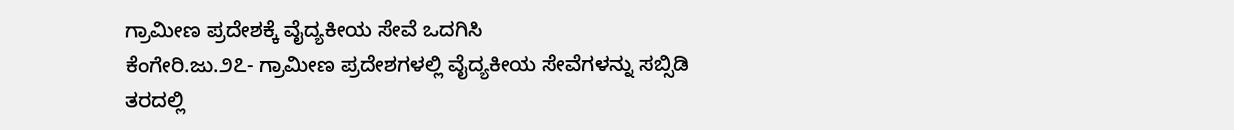ಗ್ರಾಮೀಣ ಪ್ರದೇಶಕ್ಕೆ ವೈದ್ಯಕೀಯ ಸೇವೆ ಒದಗಿಸಿ
ಕೆಂಗೇರಿ.ಜು.೨೭- ಗ್ರಾಮೀಣ ಪ್ರದೇಶಗಳಲ್ಲಿ ವೈದ್ಯಕೀಯ ಸೇವೆಗಳನ್ನು ಸಬ್ಸಿಡಿ ತರದಲ್ಲಿ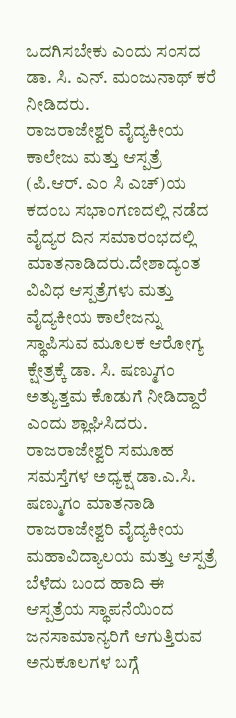ಒದಗಿಸಬೇಕು ಎಂದು ಸಂಸದ ಡಾ. ಸಿ. ಎನ್. ಮಂಜುನಾಥ್ ಕರೆ ನೀಡಿದರು.
ರಾಜರಾಜೇಶ್ವರಿ ವೈದ್ಯಕೀಯ ಕಾಲೇಜು ಮತ್ತು ಆಸ್ಪತ್ರೆ (ಪಿ.ಆರ್. ಎಂ ಸಿ ಎಚ್)ಯ ಕದಂಬ ಸಭಾಂಗಣದಲ್ಲಿ ನಡೆದ ವೈದ್ಯರ ದಿನ ಸಮಾರಂಭದಲ್ಲಿ ಮಾತನಾಡಿದರು.ದೇಶಾದ್ಯಂತ ವಿವಿಧ ಆಸ್ಪತ್ರೆಗಳು ಮತ್ತು ವೈದ್ಯಕೀಯ ಕಾಲೇಜನ್ನು ಸ್ಥಾಪಿಸುವ ಮೂಲಕ ಆರೋಗ್ಯ ಕ್ಷೇತ್ರಕ್ಕೆ ಡಾ. ಸಿ. ಷಣ್ಮುಗಂ ಅತ್ಯುತ್ತಮ ಕೊಡುಗೆ ನೀಡಿದ್ದಾರೆ ಎಂದು ಶ್ಲಾಘಿಸಿದರು.
ರಾಜರಾಜೇಶ್ವರಿ ಸಮೂಹ ಸಮಸ್ತೆಗಳ ಅಧ್ಯಕ್ಷ ಡಾ.ಎ.ಸಿ. ಷಣ್ಮುಗಂ ಮಾತನಾಡಿ ರಾಜರಾಜೇಶ್ವರಿ ವೈದ್ಯಕೀಯ ಮಹಾವಿದ್ಯಾಲಯ ಮತ್ತು ಆಸ್ಪತ್ರೆ ಬೆಳೆದು ಬಂದ ಹಾದಿ ಈ ಆಸ್ಪತ್ರೆಯ ಸ್ಥಾಪನೆಯಿಂದ ಜನಸಾಮಾನ್ಯರಿಗೆ ಆಗುತ್ತಿರುವ ಅನುಕೂಲಗಳ ಬಗ್ಗೆ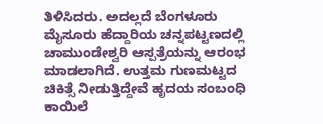ತಿಳಿಸಿದರು. ಅದಲ್ಲದೆ ಬೆಂಗಳೂರು ಮೈಸೂರು ಹೆದ್ದಾರಿಯ ಚನ್ನಪಟ್ಟಣದಲ್ಲಿ ಚಾಮುಂಡೇಶ್ವರಿ ಆಸ್ಪತ್ರೆಯನ್ನು ಆರಂಭ ಮಾಡಲಾಗಿದೆ. ಉತ್ತಮ ಗುಣಮಟ್ಟದ ಚಿಕಿತ್ಸೆ ನೀಡುತ್ತಿದ್ದೇವೆ ಹೃದಯ ಸಂಬಂಧಿ ಕಾಯಿಲೆ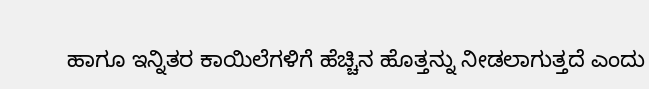ಹಾಗೂ ಇನ್ನಿತರ ಕಾಯಿಲೆಗಳಿಗೆ ಹೆಚ್ಚಿನ ಹೊತ್ತನ್ನು ನೀಡಲಾಗುತ್ತದೆ ಎಂದು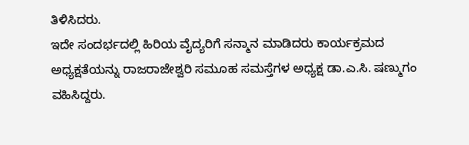ತಿಳಿಸಿದರು.
ಇದೇ ಸಂದರ್ಭದಲ್ಲಿ ಹಿರಿಯ ವೈದ್ಯರಿಗೆ ಸನ್ಮಾನ ಮಾಡಿದರು ಕಾರ್ಯಕ್ರಮದ ಅಧ್ಯಕ್ಷತೆಯನ್ನು ರಾಜರಾಜೇಶ್ವರಿ ಸಮೂಹ ಸಮಸ್ತೆಗಳ ಅಧ್ಯಕ್ಷ ಡಾ.ಎ.ಸಿ. ಷಣ್ಮುಗಂ ವಹಿಸಿದ್ದರು.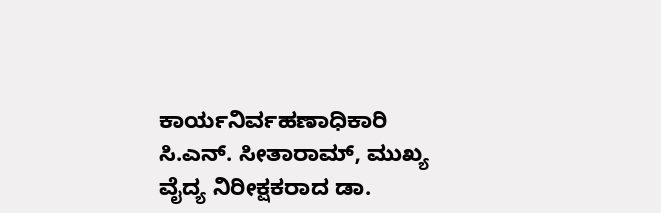ಕಾರ್ಯನಿರ್ವಹಣಾಧಿಕಾರಿ ಸಿ.ಎನ್. ಸೀತಾರಾಮ್, ಮುಖ್ಯ ವೈದ್ಯ ನಿರೀಕ್ಷಕರಾದ ಡಾ.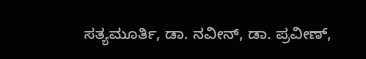ಸತ್ಯಮೂರ್ತಿ, ಡಾ. ನವೀನ್, ಡಾ. ಪ್ರವೀಣ್,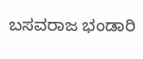ಬಸವರಾಜ ಭಂಡಾರಿ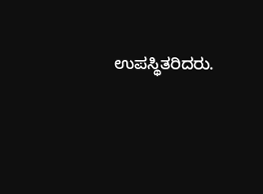ಉಪಸ್ಥಿತರಿದರು.